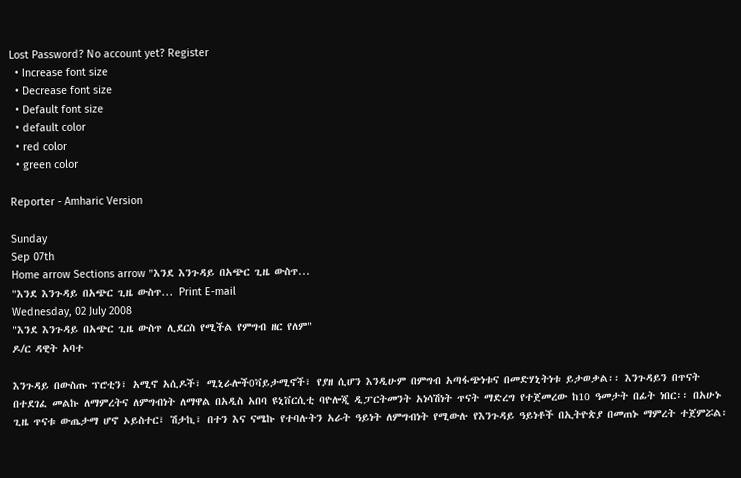Lost Password? No account yet? Register
  • Increase font size
  • Decrease font size
  • Default font size
  • default color
  • red color
  • green color

Reporter - Amharic Version

Sunday
Sep 07th
Home arrow Sections arrow "እንደ እንጉዳይ በአጭር ጊዜ ውስጥ...
"እንደ እንጉዳይ በአጭር ጊዜ ውስጥ... Print E-mail
Wednesday, 02 July 2008
"እንደ እንጉዳይ በአጭር ጊዜ ውስጥ ሊደርስ የሚችል የምግብ ዘር የለም"
ዶ/ር ዳዊት አባተ

እንጉዳይ በውስጡ ፕሮቲን፣ አሚኖ አሲዶች፣ ሚኒራሎች0ቫይታሚኖች፣ የያዘ ሲሆን እንዲሁም በምግብ አጣፋጭነቱና በመድሃኒትነቱ ይታወቃል፡፡ እንጉዳይን በጥናት በተደገፈ መልኩ ለማምረትና ለምግብነት ለማዋል በአዲስ አበባ ዩኒቨርሲቲ ባዮሎጂ ዲፓርትመንት አነሳሽነት ጥናት ማድረግ የተጀመረው ከ10 ዓመታት በፊት ነበር፡፡ በአሁኑ ጊዜ ጥናቱ ውጤታማ ሆኖ ኦይስተር፣ ሽታኪ፣ በተን እና ናሜኩ የተባሉትን አራት ዓይነት ለምግብነት የሚውሉ የእንጉዳይ ዓይነቶች በኢትዮጵያ በመጠኑ ማምረት ተጀምሯል፡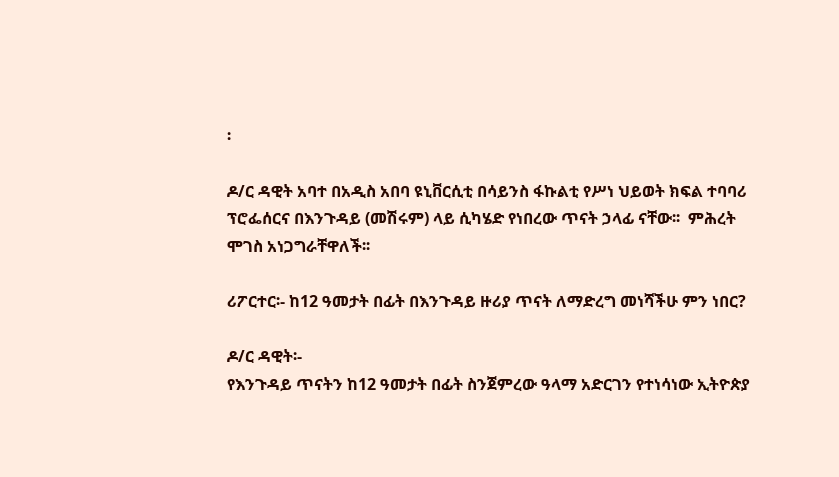፡

ዶ/ር ዳዊት አባተ በአዲስ አበባ ዩኒቨርሲቲ በሳይንስ ፋኩልቲ የሥነ ህይወት ክፍል ተባባሪ ፕሮፌሰርና በእንጉዳይ (መሽሩም) ላይ ሲካሄድ የነበረው ጥናት ኃላፊ ናቸው፡፡  ምሕረት ሞገስ አነጋግራቸዋለች፡፡

ሪፖርተር፡- ከ12 ዓመታት በፊት በእንጉዳይ ዙሪያ ጥናት ለማድረግ መነሻችሁ ምን ነበር?

ዶ/ር ዳዊት፡-
የእንጉዳይ ጥናትን ከ12 ዓመታት በፊት ስንጀምረው ዓላማ አድርገን የተነሳነው ኢትዮጵያ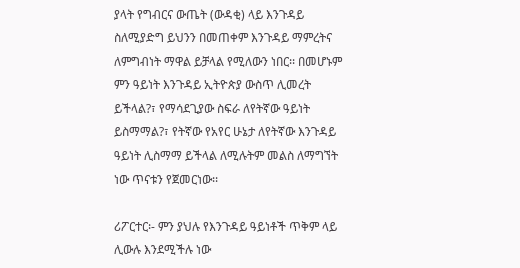ያላት የግብርና ውጤት (ውዳቂ) ላይ እንጉዳይ ስለሚያድግ ይህንን በመጠቀም እንጉዳይ ማምረትና ለምግብነት ማዋል ይቻላል የሚለውን ነበር፡፡ በመሆኑም ምን ዓይነት እንጉዳይ ኢትዮጵያ ውስጥ ሊመረት ይችላል?፣ የማሳደጊያው ስፍራ ለየትኛው ዓይነት ይስማማል?፣ የትኛው የአየር ሁኔታ ለየትኛው እንጉዳይ ዓይነት ሊስማማ ይችላል ለሚሉትም መልስ ለማግኘት ነው ጥናቱን የጀመርነው፡፡

ሪፖርተር፡- ምን ያህሉ የእንጉዳይ ዓይነቶች ጥቅም ላይ ሊውሉ እንደሚችሉ ነው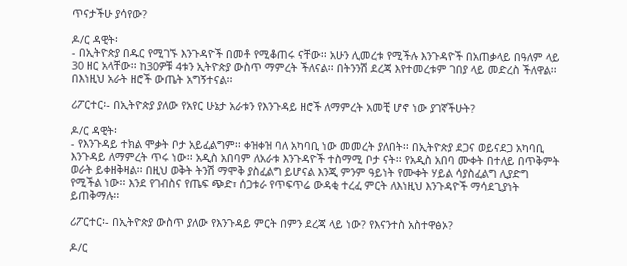ጥናታችሁ ያሳየው?

ዶ/ር ዳዊት፡
- በኢትዮጵያ በዱር የሚገኙ እንጉዳዮች በመቶ የሚቆጠሩ ናቸው፡፡ አሁን ሊመረቱ የሚችሉ እንጉዳዮች በአጠቃላይ በዓለም ላይ 30 ዘር አላቸው፡፡ ከ30ዎቹ 4ቱን ኢትዮጵያ ውስጥ ማምረት ችለናል፡፡ በትንንሽ ደረጃ እየተመረቱም ገበያ ላይ መድረስ ችለዋል፡፡ በእነዚህ አራት ዘሮች ውጤት አግኝተናል፡፡

ሪፖርተር፡- በኢትዮጵያ ያለው የአየር ሁኔታ አራቱን የእንጉዳይ ዘሮች ለማምረት አመቺ ሆኖ ነው ያገኛችሁት?

ዶ/ር ዳዊት፡
- የእንጉዳይ ተክል ሞቃት ቦታ አይፈልግም፡፡ ቀዝቀዝ ባለ አካባቢ ነው መመረት ያለበት፡፡ በኢትዮጵያ ደጋና ወይናደጋ አካባቢ እንጉዳይ ለማምረት ጥሩ ነው፡፡ አዲስ አበባም ለአራቱ እንጉዳዮች ተስማሚ ቦታ ናት፡፡ የአዲስ አበባ ሙቀት በተለይ በጥቅምት ወራት ይቀዘቅዛል፡፡ በዚህ ወቅት ትንሽ ማሞቅ ያስፈልግ ይሆናል እንጂ ምንም ዓይነት የሙቀት ሃይል ሳያስፈልግ ሊያድግ የሚችል ነው፡፡ እንደ የገብስና የጤፍ ጭድ፣ ሰጋቱራ የጥፍጥሬ ውዳቂ ተረፈ ምርት ለእነዚህ እንጉዳዮች ማሳደጊያነት ይጠቅማሉ፡፡

ሪፖርተር፡- በኢትዮጵያ ውስጥ ያለው የእንጉዳይ ምርት በምን ደረጃ ላይ ነው? የእናንተስ አስተዋፅኦ?

ዶ/ር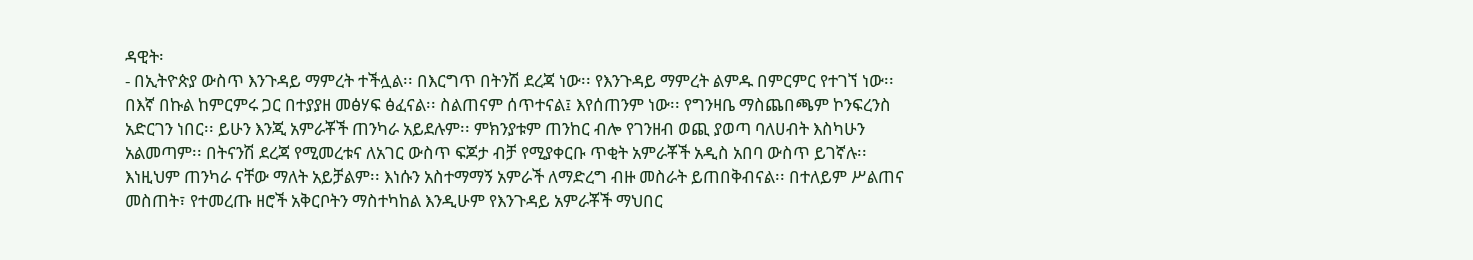ዳዊት፡
- በኢትዮጵያ ውስጥ እንጉዳይ ማምረት ተችሏል፡፡ በእርግጥ በትንሽ ደረጃ ነው፡፡ የእንጉዳይ ማምረት ልምዱ በምርምር የተገኘ ነው፡፡ በእኛ በኩል ከምርምሩ ጋር በተያያዘ መፅሃፍ ፅፈናል፡፡ ስልጠናም ሰጥተናል፤ እየሰጠንም ነው፡፡ የግንዛቤ ማስጨበጫም ኮንፍረንስ አድርገን ነበር፡፡ ይሁን እንጂ አምራቾች ጠንካራ አይደሉም፡፡ ምክንያቱም ጠንከር ብሎ የገንዘብ ወጪ ያወጣ ባለሀብት እስካሁን አልመጣም፡፡ በትናንሽ ደረጃ የሚመረቱና ለአገር ውስጥ ፍጆታ ብቻ የሚያቀርቡ ጥቂት አምራቾች አዲስ አበባ ውስጥ ይገኛሉ፡፡ እነዚህም ጠንካራ ናቸው ማለት አይቻልም፡፡ እነሱን አስተማማኝ አምራች ለማድረግ ብዙ መስራት ይጠበቅብናል፡፡ በተለይም ሥልጠና መስጠት፣ የተመረጡ ዘሮች አቅርቦትን ማስተካከል እንዲሁም የእንጉዳይ አምራቾች ማህበር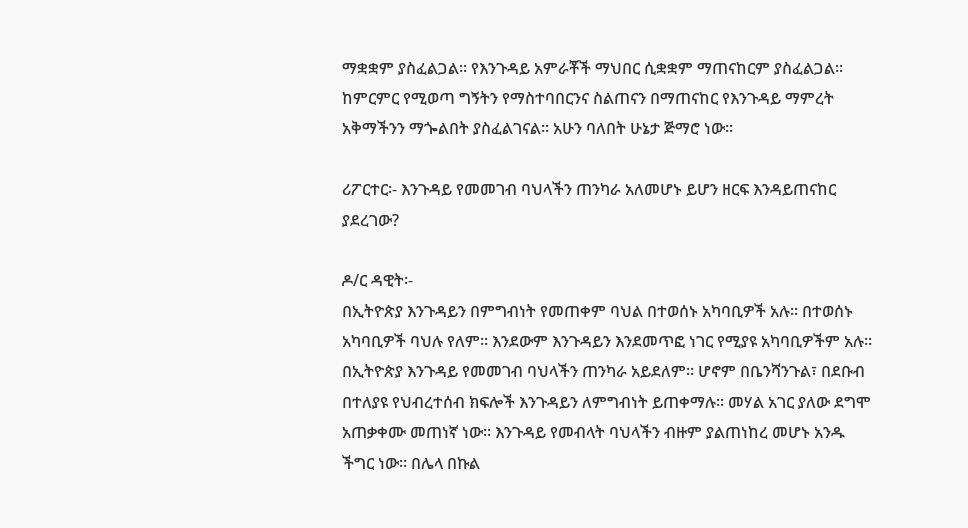ማቋቋም ያስፈልጋል፡፡ የእንጉዳይ አምራቾች ማህበር ሲቋቋም ማጠናከርም ያስፈልጋል፡፡ ከምርምር የሚወጣ ግኝትን የማስተባበርንና ስልጠናን በማጠናከር የእንጉዳይ ማምረት አቅማችንን ማጐልበት ያስፈልገናል፡፡ አሁን ባለበት ሁኔታ ጅማሮ ነው፡፡

ሪፖርተር፡- እንጉዳይ የመመገብ ባህላችን ጠንካራ አለመሆኑ ይሆን ዘርፍ እንዳይጠናከር ያደረገው?

ዶ/ር ዳዊት፡-
በኢትዮጵያ እንጉዳይን በምግብነት የመጠቀም ባህል በተወሰኑ አካባቢዎች አሉ፡፡ በተወሰኑ አካባቢዎች ባህሉ የለም፡፡ እንደውም እንጉዳይን እንደመጥፎ ነገር የሚያዩ አካባቢዎችም አሉ፡፡ በኢትዮጵያ እንጉዳይ የመመገብ ባህላችን ጠንካራ አይደለም፡፡ ሆኖም በቤንሻንጉል፣ በደቡብ በተለያዩ የህብረተሰብ ክፍሎች እንጉዳይን ለምግብነት ይጠቀማሉ፡፡ መሃል አገር ያለው ደግሞ አጠቃቀሙ መጠነኛ ነው፡፡ እንጉዳይ የመብላት ባህላችን ብዙም ያልጠነከረ መሆኑ አንዱ ችግር ነው፡፡ በሌላ በኩል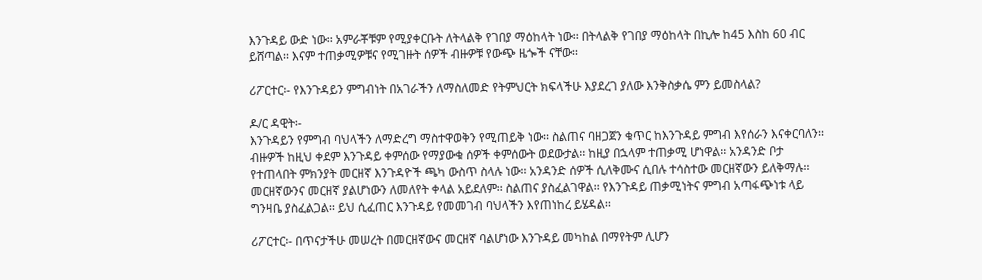እንጉዳይ ውድ ነው፡፡ አምራቾቹም የሚያቀርቡት ለትላልቅ የገበያ ማዕከላት ነው፡፡ በትላልቅ የገበያ ማዕከላት በኪሎ ከ45 እስከ 60 ብር ይሸጣል፡፡ እናም ተጠቃሚዎቹና የሚገዙት ሰዎች ብዙዎቹ የውጭ ዜጐች ናቸው፡፡

ሪፖርተር፡- የእንጉዳይን ምግብነት በአገራችን ለማስለመድ የትምህርት ክፍላችሁ እያደረገ ያለው እንቅስቃሴ ምን ይመስላል?

ዶ/ር ዳዊት፡-
እንጉዳይን የምግብ ባህላችን ለማድረግ ማስተዋወቅን የሚጠይቅ ነው፡፡ ስልጠና ባዘጋጀን ቁጥር ከእንጉዳይ ምግብ እየሰራን እናቀርባለን፡፡ ብዙዎች ከዚህ ቀደም እንጉዳይ ቀምሰው የማያውቁ ሰዎች ቀምሰውት ወደውታል፡፡ ከዚያ በኋላም ተጠቃሚ ሆነዋል፡፡ አንዳንድ ቦታ የተጠላበት ምክንያት መርዘኛ እንጉዳዮች ጫካ ውስጥ ስላሉ ነው፡፡ አንዳንድ ሰዎች ሲለቅሙና ሲበሉ ተሳስተው መርዘኛውን ይለቅማሉ፡፡ መርዘኛውንና መርዘኛ ያልሆነውን ለመለየት ቀላል አይደለም፡፡ ስልጠና ያስፈልገዋል፡፡ የእንጉዳይ ጠቃሚነትና ምግብ አጣፋጭነቱ ላይ ግንዛቤ ያስፈልጋል፡፡ ይህ ሲፈጠር እንጉዳይ የመመገብ ባህላችን እየጠነከረ ይሄዳል፡፡

ሪፖርተር፡- በጥናታችሁ መሠረት በመርዘኛውና መርዘኛ ባልሆነው እንጉዳይ መካከል በማየትም ሊሆን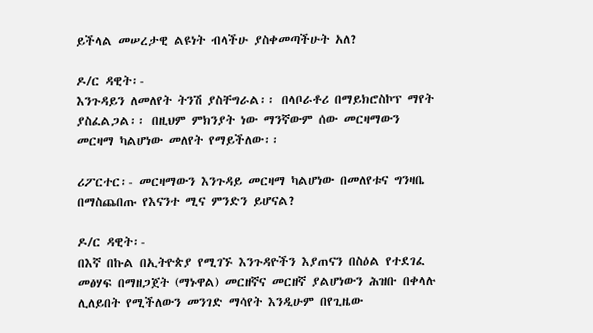ይችላል መሠረታዊ ልዩነት ብላችሁ ያስቀመጣችሁት አለ?

ዶ/ር ዳዊት፡-
እንጉዳይን ለመለየት ትንሽ ያስቸግራል፡፡ በላቦራቶሪ በማይክሮስኮፕ ማየት ያስፈልጋል፡፡ በዚህም ምክንያት ነው ማንኛውም ሰው መርዛማውን መርዛማ ካልሆነው መለየት የማይችለው፡፡

ሪፖርተር፡- መርዛማውን እንጉዳይ መርዛማ ካልሆነው በመለየቱና ግንዛቤ በማስጨበጡ የእናንተ ሚና ምንድን ይሆናል?

ዶ/ር ዳዊት፡-
በእኛ በኩል በኢትዮጵያ የሚገኙ እንጉዳዮችን እያጠናን በስዕል የተደገፈ መፅሃፍ በማዘጋጀት (ማኑዋል) መርዘኛና መርዘኛ ያልሆነውን ሕዝቡ በቀላሉ ሊለይበት የሚችለውን መንገድ ማሳየት እንዲሁም በየጊዜው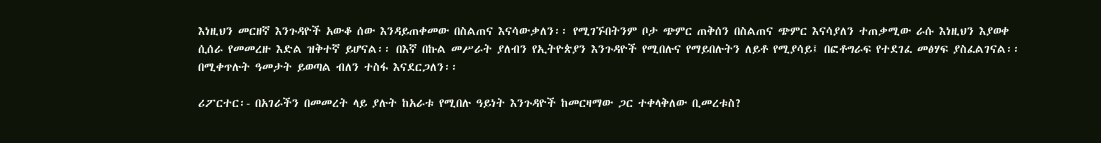እነዚህን መርዘኛ እንጉዳዮች አውቆ ሰው እንዳይጠቀመው በስልጠና እናሳውቃለን፡፡ የሚገኙበትንም ቦታ ጭምር ጠቅሰን በስልጠና ጭምር እናሳያለን ተጠቃሚው ራሱ እነዚህን እያወቀ ሲሰራ የመመረዙ እድል ዝቅተኛ ይሆናል፡፡ በእኛ በኩል መሥራት ያለብን የኢትዮጵያን እንጉዳዮች የሚበሉና የማይበሉትን ለይቶ የሚያሳይ፤ በፎቶግራፍ የተደገፈ መፅሃፍ ያስፈልገናል፡፡ በሚቀጥሉት ዓመታት ይወጣል ብለን ተስፋ እናደርጋለን፡፡

ሪፖርተር፡- በአገራችን በመመረት ላይ ያሉት ከአራቱ የሚበሉ ዓይነት እንጉዳዮች ከመርዛማው ጋር ተቀላቅለው ቢመረቱስ?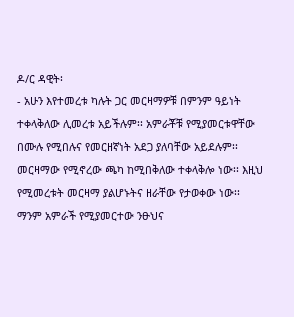ዶ/ር ዳዊት፡
- አሁን እየተመረቱ ካሉት ጋር መርዛማዎቹ በምንም ዓይነት ተቀላቅለው ሊመረቱ አይችሉም፡፡ አምራቾቹ የሚያመርቱዋቸው በሙሉ የሚበሉና የመርዘኛነት አደጋ ያለባቸው አይደሉም፡፡ መርዛማው የሚኖረው ጫካ ከሚበቅለው ተቀላቅሎ ነው፡፡ እዚህ የሚመረቱት መርዛማ ያልሆኑትና ዘራቸው የታወቀው ነው፡፡ ማንም አምራች የሚያመርተው ንፁህና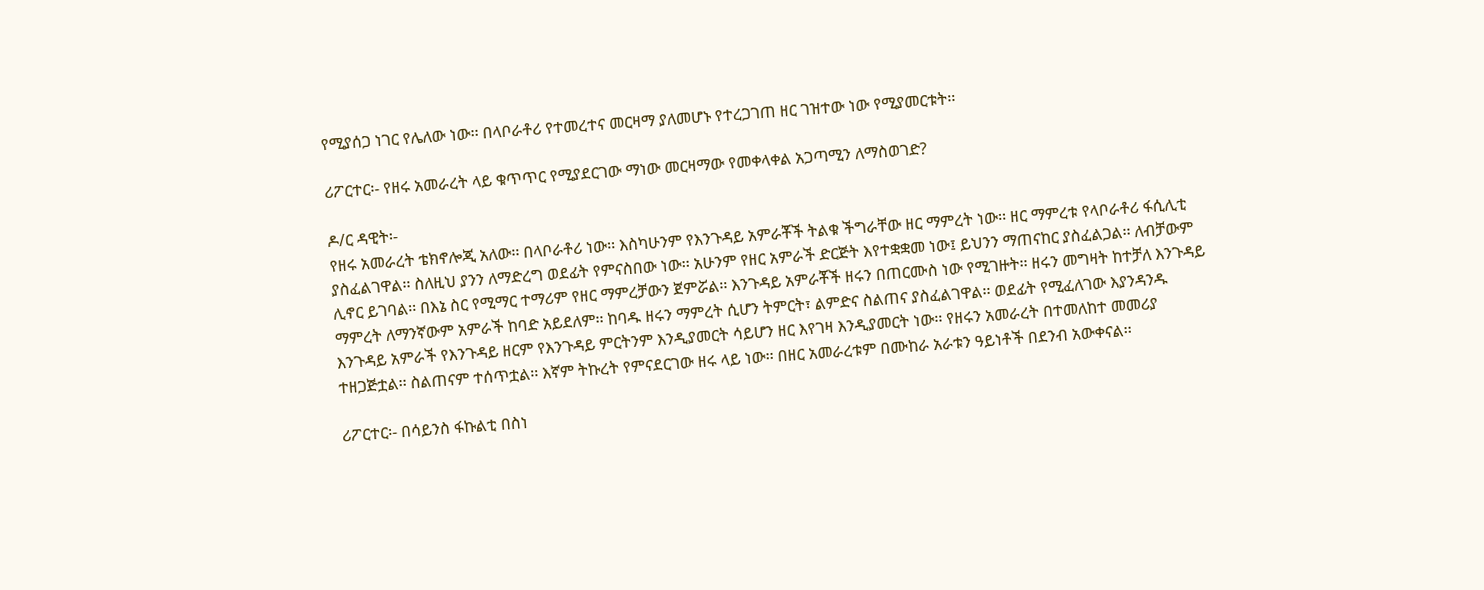የሚያሰጋ ነገር የሌለው ነው፡፡ በላቦራቶሪ የተመረተና መርዛማ ያለመሆኑ የተረጋገጠ ዘር ገዝተው ነው የሚያመርቱት፡፡

ሪፖርተር፡- የዘሩ አመራረት ላይ ቁጥጥር የሚያደርገው ማነው መርዛማው የመቀላቀል አጋጣሚን ለማስወገድ?

ዶ/ር ዳዊት፡-
የዘሩ አመራረት ቴክኖሎጂ አለው፡፡ በላቦራቶሪ ነው፡፡ እስካሁንም የእንጉዳይ አምራቾች ትልቁ ችግራቸው ዘር ማምረት ነው፡፡ ዘር ማምረቱ የላቦራቶሪ ፋሲሊቲ ያስፈልገዋል፡፡ ስለዚህ ያንን ለማድረግ ወደፊት የምናስበው ነው፡፡ አሁንም የዘር አምራች ድርጅት እየተቋቋመ ነው፤ ይህንን ማጠናከር ያስፈልጋል፡፡ ለብቻውም ሊኖር ይገባል፡፡ በእኔ ስር የሚማር ተማሪም የዘር ማምረቻውን ጀምሯል፡፡ እንጉዳይ አምራቾች ዘሩን በጠርሙስ ነው የሚገዙት፡፡ ዘሩን መግዛት ከተቻለ እንጉዳይ ማምረት ለማንኛውም አምራች ከባድ አይደለም፡፡ ከባዱ ዘሩን ማምረት ሲሆን ትምርት፣ ልምድና ስልጠና ያስፈልገዋል፡፡ ወደፊት የሚፈለገው እያንዳንዱ እንጉዳይ አምራች የእንጉዳይ ዘርም የእንጉዳይ ምርትንም እንዲያመርት ሳይሆን ዘር እየገዛ እንዲያመርት ነው፡፡ የዘሩን አመራረት በተመለከተ መመሪያ ተዘጋጅቷል፡፡ ስልጠናም ተሰጥቷል፡፡ እኛም ትኩረት የምናደርገው ዘሩ ላይ ነው፡፡ በዘር አመራረቱም በሙከራ አራቱን ዓይነቶች በደንብ አውቀናል፡፡

ሪፖርተር፡- በሳይንስ ፋኩልቲ በስነ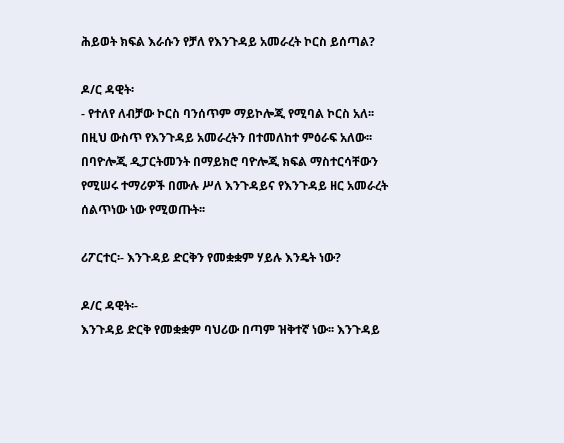ሕይወት ክፍል እራሱን የቻለ የእንጉዳይ አመራረት ኮርስ ይሰጣል?

ዶ/ር ዳዊት፡
- የተለየ ለብቻው ኮርስ ባንሰጥም ማይኮሎጂ የሚባል ኮርስ አለ፡፡ በዚህ ውስጥ የእንጉዳይ አመራረትን በተመለከተ ምዕራፍ አለው፡፡ በባዮሎጂ ዲፓርትመንት በማይክሮ ባዮሎጂ ክፍል ማስተርሳቸውን የሚሠሩ ተማሪዎች በሙሉ ሥለ እንጉዳይና የእንጉዳይ ዘር አመራረት ሰልጥነው ነው የሚወጡት፡፡

ሪፖርተር፡- እንጉዳይ ድርቅን የመቋቋም ሃይሉ እንዴት ነው?

ዶ/ር ዳዊት፡-
እንጉዳይ ድርቅ የመቋቋም ባህሪው በጣም ዝቅተኛ ነው፡፡ እንጉዳይ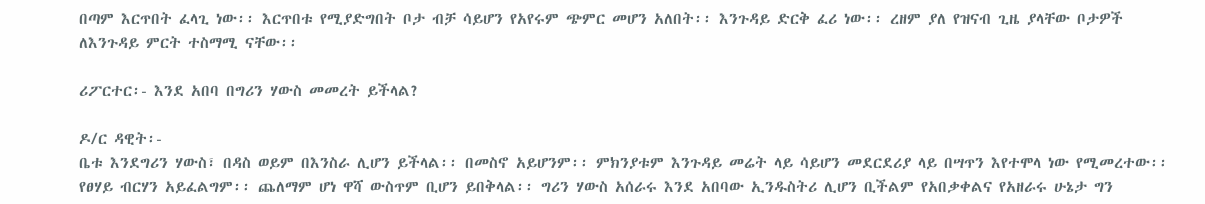በጣም እርጥበት ፈላጊ ነው፡፡ እርጥበቱ የሚያድግበት ቦታ ብቻ ሳይሆን የአየሩም ጭምር መሆን አለበት፡፡ እንጉዳይ ድርቅ ፈሪ ነው፡፡ ረዘም ያለ የዝናብ ጊዜ ያላቸው ቦታዎች ለእንጉዳይ ምርት ተስማሚ ናቸው፡፡

ሪፖርተር፡- እንደ አበባ በግሪን ሃውስ መመረት ይችላል?

ዶ/ር ዳዊት፡-
ቤቱ እንደግሪን ሃውስ፣ በዳስ ወይም በእንስራ ሊሆን ይችላል፡፡ በመስኖ አይሆንም፡፡ ምክንያቱም እንጉዳይ መሬት ላይ ሳይሆን መደርደሪያ ላይ በሣጥን እየተሞላ ነው የሚመረተው፡፡የፀሃይ ብርሃን አይፈልግም፡፡ ጨለማም ሆነ ዋሻ ውስጥም ቢሆን ይበቅላል፡፡ ግሪን ሃውስ አሰራሩ እንደ አበባው ኢንዱስትሪ ሊሆን ቢችልም የአበቃቀልና የአዘራሩ ሁኔታ ግን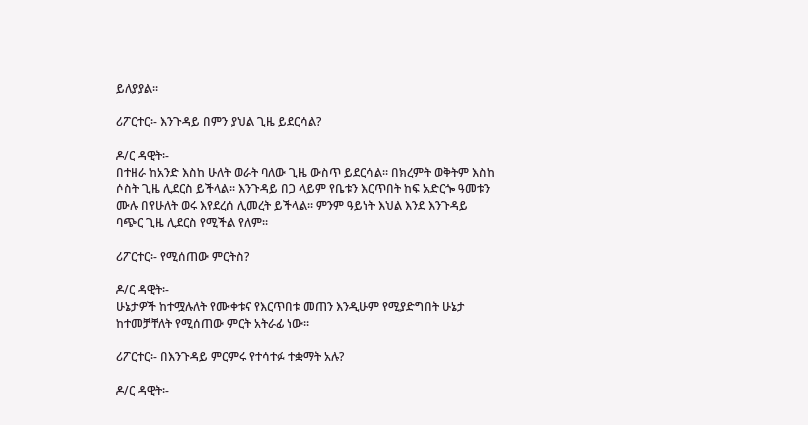ይለያያል፡፡

ሪፖርተር፡- እንጉዳይ በምን ያህል ጊዜ ይደርሳል?

ዶ/ር ዳዊት፡-
በተዘራ ከአንድ እስከ ሁለት ወራት ባለው ጊዜ ውስጥ ይደርሳል፡፡ በክረምት ወቅትም እስከ ሶስት ጊዜ ሊደርስ ይችላል፡፡ እንጉዳይ በጋ ላይም የቤቱን እርጥበት ከፍ አድርጐ ዓመቱን ሙሉ በየሁለት ወሩ እየደረሰ ሊመረት ይችላል፡፡ ምንም ዓይነት እህል እንደ እንጉዳይ ባጭር ጊዜ ሊደርስ የሚችል የለም፡፡

ሪፖርተር፡- የሚሰጠው ምርትስ?

ዶ/ር ዳዊት፡-
ሁኔታዎች ከተሟሉለት የሙቀቱና የእርጥበቱ መጠን እንዲሁም የሚያድግበት ሁኔታ ከተመቻቸለት የሚሰጠው ምርት አትራፊ ነው፡፡

ሪፖርተር፡- በእንጉዳይ ምርምሩ የተሳተፉ ተቋማት አሉ?

ዶ/ር ዳዊት፡-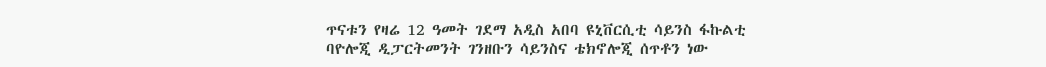ጥናቱን የዛሬ 12 ዓመት ገደማ አዲስ አበባ ዩኒቨርሲቲ ሳይንስ ፋኩልቲ
ባዮሎጂ ዲፓርትመንት ገንዘቡን ሳይንስና ቴክኖሎጂ ሰጥቶን ነው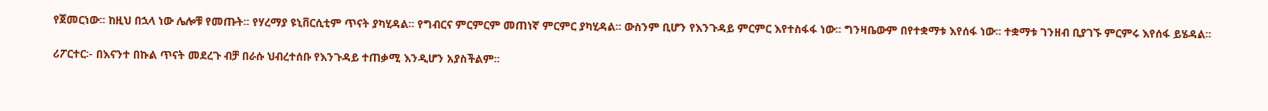የጀመርነው፡፡ ከዚህ በኋላ ነው ሌሎቹ የመጡት፡፡ የሃረማያ ዩኒቨርሲቲም ጥናት ያካሂዳል፡፡ የግብርና ምርምርም መጠነኛ ምርምር ያካሂዳል፡፡ ውስንም ቢሆን የእንጉዳይ ምርምር እየተስፋፋ ነው፡፡ ግንዛቤውም በየተቋማቱ እየሰፋ ነው፡፡ ተቋማቱ ገንዘብ ቢያገኙ ምርምሩ እየሰፋ ይሄዳል፡፡

ሪፖርተር፡- በእናንተ በኩል ጥናት መደረጉ ብቻ በራሱ ህብረተሰቡ የእንጉዳይ ተጠቃሚ እንዲሆን አያስችልም፡፡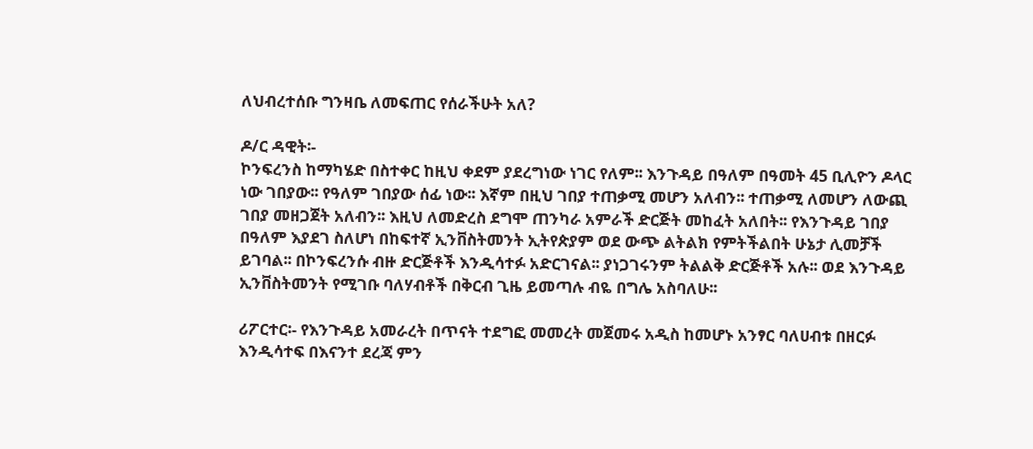ለህብረተሰቡ ግንዛቤ ለመፍጠር የሰራችሁት አለ?

ዶ/ር ዳዊት፡-
ኮንፍረንስ ከማካሄድ በስተቀር ከዚህ ቀደም ያደረግነው ነገር የለም፡፡ እንጉዳይ በዓለም በዓመት 45 ቢሊዮን ዶላር ነው ገበያው፡፡ የዓለም ገበያው ሰፊ ነው፡፡ እኛም በዚህ ገበያ ተጠቃሚ መሆን አለብን፡፡ ተጠቃሚ ለመሆን ለውጪ ገበያ መዘጋጀት አለብን፡፡ እዚህ ለመድረስ ደግሞ ጠንካራ አምራች ድርጅት መከፈት አለበት፡፡ የእንጉዳይ ገበያ በዓለም እያደገ ስለሆነ በከፍተኛ ኢንቨስትመንት ኢትየጵያም ወደ ውጭ ልትልክ የምትችልበት ሁኔታ ሊመቻች ይገባል፡፡ በኮንፍረንሱ ብዙ ድርጅቶች እንዲሳተፉ አድርገናል፡፡ ያነጋገሩንም ትልልቅ ድርጅቶች አሉ፡፡ ወደ እንጉዳይ ኢንቨስትመንት የሚገቡ ባለሃብቶች በቅርብ ጊዜ ይመጣሉ ብዬ በግሌ አስባለሁ፡፡

ሪፖርተር፡- የእንጉዳይ አመራረት በጥናት ተደግፎ መመረት መጀመሩ አዲስ ከመሆኑ አንፃር ባለሀብቱ በዘርፉ እንዲሳተፍ በእናንተ ደረጃ ምን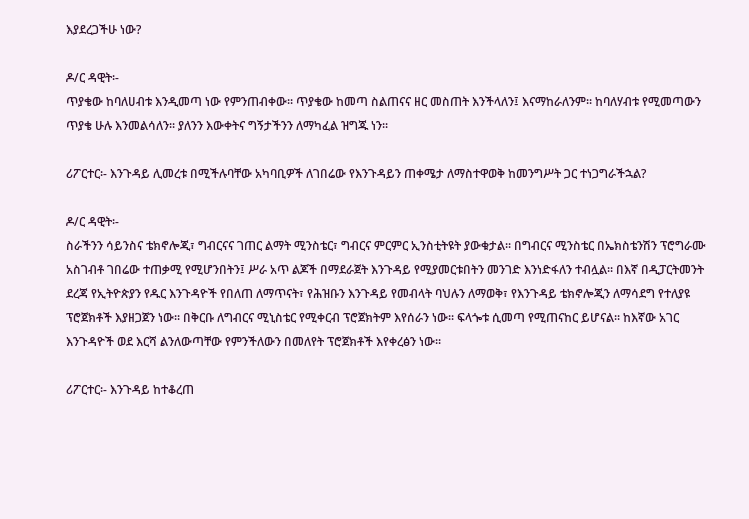እያደረጋችሁ ነው?

ዶ/ር ዳዊት፡-
ጥያቄው ከባለሀብቱ እንዲመጣ ነው የምንጠብቀው፡፡ ጥያቄው ከመጣ ስልጠናና ዘር መስጠት እንችላለን፤ እናማከራለንም፡፡ ከባለሃብቱ የሚመጣውን ጥያቄ ሁሉ እንመልሳለን፡፡ ያለንን እውቀትና ግኝታችንን ለማካፈል ዝግጁ ነን፡፡

ሪፖርተር፡- እንጉዳይ ሊመረቱ በሚችሉባቸው አካባቢዎች ለገበሬው የእንጉዳይን ጠቀሜታ ለማስተዋወቅ ከመንግሥት ጋር ተነጋግራችኋል?

ዶ/ር ዳዊት፡-
ስራችንን ሳይንስና ቴክኖሎጂ፣ ግብርናና ገጠር ልማት ሚንስቴር፣ ግብርና ምርምር ኢንስቲትዩት ያውቁታል፡፡ በግብርና ሚንስቴር በኤክስቴንሽን ፕሮግራሙ አስገብቶ ገበሬው ተጠቃሚ የሚሆንበትን፤ ሥራ አጥ ልጆች በማደራጀት እንጉዳይ የሚያመርቱበትን መንገድ እንነድፋለን ተብሏል፡፡ በእኛ በዲፓርትመንት ደረጃ የኢትዮጵያን የዱር እንጉዳዮች የበለጠ ለማጥናት፣ የሕዝቡን እንጉዳይ የመብላት ባህሉን ለማወቅ፣ የእንጉዳይ ቴክኖሎጂን ለማሳደግ የተለያዩ ፕሮጀክቶች እያዘጋጀን ነው፡፡ በቅርቡ ለግብርና ሚኒስቴር የሚቀርብ ፕሮጀክትም እየሰራን ነው፡፡ ፍላጐቱ ሲመጣ የሚጠናከር ይሆናል፡፡ ከእኛው አገር እንጉዳዮች ወደ እርሻ ልንለውጣቸው የምንችለውን በመለየት ፕሮጀክቶች እየቀረፅን ነው፡፡

ሪፖርተር፡- እንጉዳይ ከተቆረጠ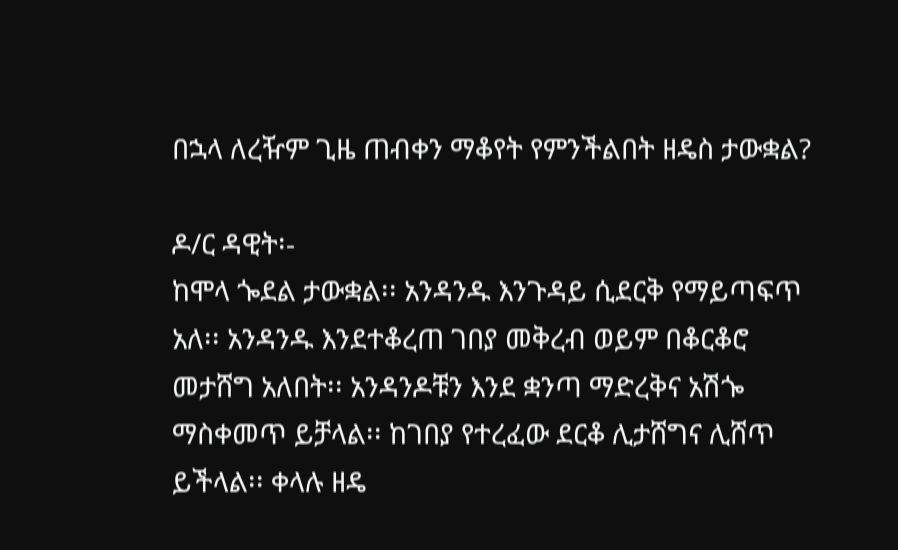በኋላ ለረዥም ጊዜ ጠብቀን ማቆየት የምንችልበት ዘዴስ ታውቋል?

ዶ/ር ዳዊት፡-
ከሞላ ጐደል ታውቋል፡፡ አንዳንዱ እንጉዳይ ሲደርቅ የማይጣፍጥ አለ፡፡ አንዳንዱ እንደተቆረጠ ገበያ መቅረብ ወይም በቆርቆሮ መታሸግ አለበት፡፡ አንዳንዶቹን እንደ ቋንጣ ማድረቅና አሽጐ ማስቀመጥ ይቻላል፡፡ ከገበያ የተረፈው ደርቆ ሊታሸግና ሊሸጥ ይችላል፡፡ ቀላሉ ዘዴ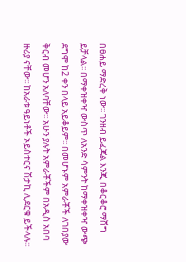በፀሐይ ማድረቅ ነው፡፡ ገንዘብ ይፈጃል እንጂ በቆርቆሮ ማሸግ ይቻላል፡፡ በማቀዝቀዣ ውስጥ ለአንድ ሳምንት ከማቀዝቀዣ ውጭ ደግሞ ከ2 ቀን በላይ አይቆይም፡፡ በመሆኑም አምራቾች ለገበያው ቅርብ መሆን አለባቸው፡፡ አሁን ያሉት አምራቾችም በአዲስ አበባ ዙሪያ ናቸው፡፡ ከአራቱ ዓይነቶች ኦይስተርና ሽታኪ ሊደርቁ ይችላሉ፡፡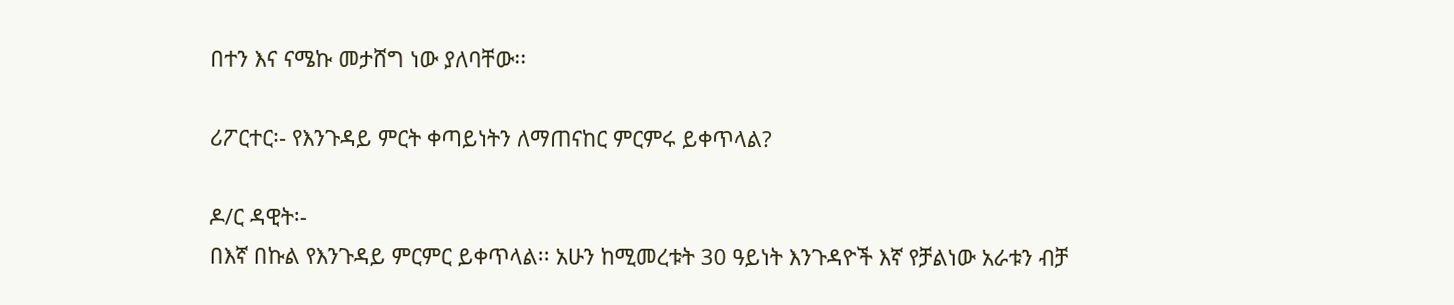በተን እና ናሜኩ መታሸግ ነው ያለባቸው፡፡

ሪፖርተር፡- የእንጉዳይ ምርት ቀጣይነትን ለማጠናከር ምርምሩ ይቀጥላል?

ዶ/ር ዳዊት፡-
በእኛ በኩል የእንጉዳይ ምርምር ይቀጥላል፡፡ አሁን ከሚመረቱት 30 ዓይነት እንጉዳዮች እኛ የቻልነው አራቱን ብቻ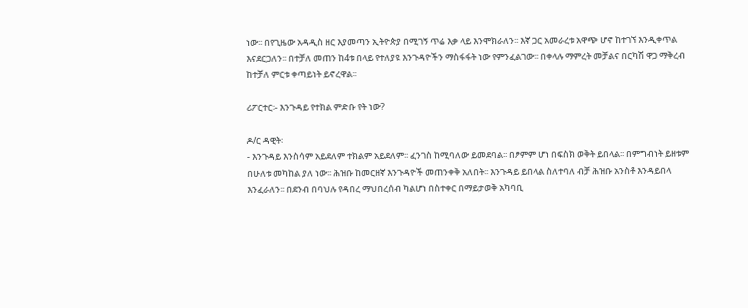ነው፡፡ በየጊዜው አዳዲስ ዘር እያመጣን ኢትዮጵያ በሚገኝ ጥሬ እቃ ላይ እንሞክራለን፡፡ እኛ ጋር አመራረቱ አዋጭ ሆኖ ከተገኘ እንዲቀጥል እናደርጋለን፡፡ በተቻለ መጠን ከ4ቱ በላይ የተለያዩ እንጉዳዮችን ማስፋፋት ነው የምንፈልገው፡፡ በቀላሉ ማምረት መቻልና በርካሽ ዋጋ ማቅረብ ከተቻለ ምርቱ ቀጣይነት ይኖረዋል፡፡

ሪፖርተር፡- እንጉዳይ የተክል ምድቡ የት ነው?

ዶ/ር ዳዊት፡
- እንጉዳይ እንስሳም አይደለም ተክልም አይደለም፡፡ ፈንገስ ከሚባለው ይመደባል፡፡ በፆምም ሆነ በፍስክ ወቅት ይበላል፡፡ በምግብነት ይዘቱም በሁለቱ መካከል ያለ ነው፡፡ ሕዝቡ ከመርዘኛ እንጉዳዮች መጠንቀቅ አለበት፡፡ እንጉዳይ ይበላል ስለተባለ ብቻ ሕዝቡ አንስቶ እንዳይበላ እንፈራለን፡፡ በደንብ በባህሉ የዳበረ ማህበረሰብ ካልሆነ በስተቀር በማይታወቅ አካባቢ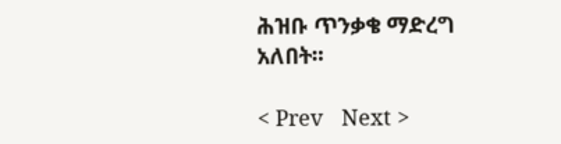ሕዝቡ ጥንቃቄ ማድረግ አለበት፡፡

< Prev   Next >